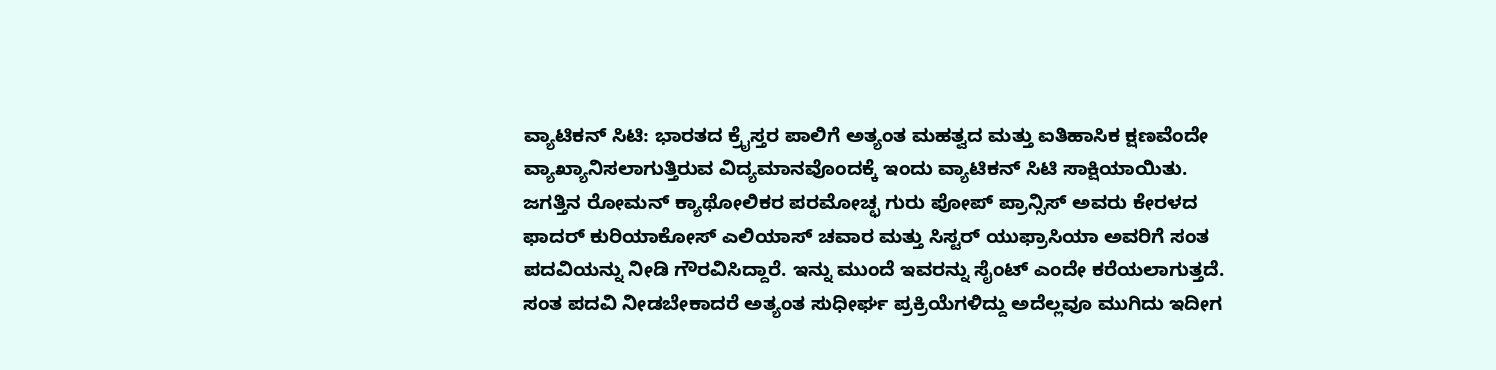ವ್ಯಾಟಿಕನ್ ಸಿಟಿ: ಭಾರತದ ಕ್ರೈಸ್ತರ ಪಾಲಿಗೆ ಅತ್ಯಂತ ಮಹತ್ವದ ಮತ್ತು ಐತಿಹಾಸಿಕ ಕ್ಷಣವೆಂದೇ ವ್ಯಾಖ್ಯಾನಿಸಲಾಗುತ್ತಿರುವ ವಿದ್ಯಮಾನವೊಂದಕ್ಕೆ ಇಂದು ವ್ಯಾಟಿಕನ್ ಸಿಟಿ ಸಾಕ್ಷಿಯಾಯಿತು. ಜಗತ್ತಿನ ರೋಮನ್ ಕ್ಯಾಥೋಲಿಕರ ಪರಮೋಚ್ಛ ಗುರು ಪೋಪ್ ಪ್ರಾನ್ಸಿಸ್ ಅವರು ಕೇರಳದ ಫಾದರ್ ಕುರಿಯಾಕೋಸ್ ಎಲಿಯಾಸ್ ಚವಾರ ಮತ್ತು ಸಿಸ್ಟರ್ ಯುಫ್ರಾಸಿಯಾ ಅವರಿಗೆ ಸಂತ ಪದವಿಯನ್ನು ನೀಡಿ ಗೌರವಿಸಿದ್ದಾರೆ. ಇನ್ನು ಮುಂದೆ ಇವರನ್ನು ಸೈಂಟ್ ಎಂದೇ ಕರೆಯಲಾಗುತ್ತದೆ.
ಸಂತ ಪದವಿ ನೀಡಬೇಕಾದರೆ ಅತ್ಯಂತ ಸುಧೀರ್ಘ ಪ್ರಕ್ರಿಯೆಗಳಿದ್ದು ಅದೆಲ್ಲವೂ ಮುಗಿದು ಇದೀಗ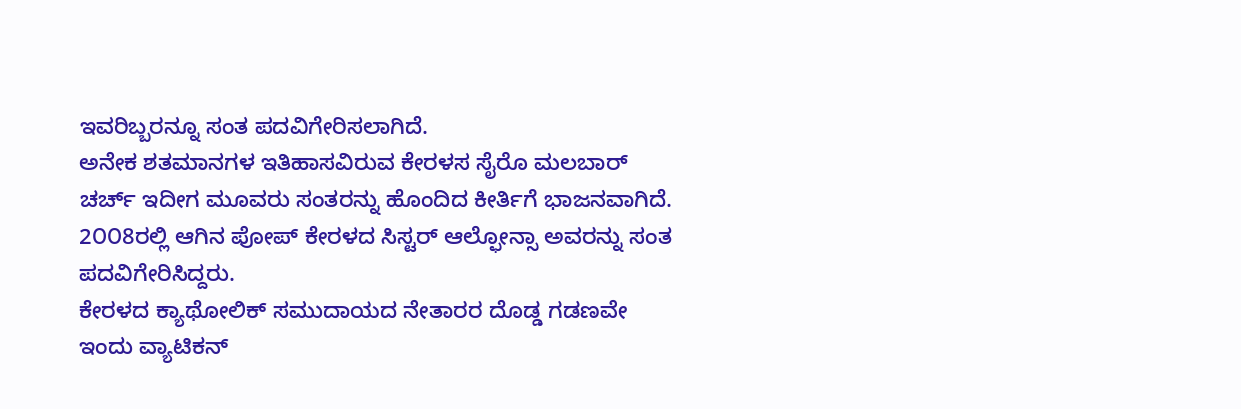ಇವರಿಬ್ಬರನ್ನೂ ಸಂತ ಪದವಿಗೇರಿಸಲಾಗಿದೆ.
ಅನೇಕ ಶತಮಾನಗಳ ಇತಿಹಾಸವಿರುವ ಕೇರಳಸ ಸೈರೊ ಮಲಬಾರ್ ಚರ್ಚ್ ಇದೀಗ ಮೂವರು ಸಂತರನ್ನು ಹೊಂದಿದ ಕೀರ್ತಿಗೆ ಭಾಜನವಾಗಿದೆ. 2೦೦8ರಲ್ಲಿ ಆಗಿನ ಪೋಪ್ ಕೇರಳದ ಸಿಸ್ಟರ್ ಆಲ್ಫೋನ್ಸಾ ಅವರನ್ನು ಸಂತ ಪದವಿಗೇರಿಸಿದ್ದರು.
ಕೇರಳದ ಕ್ಯಾಥೋಲಿಕ್ ಸಮುದಾಯದ ನೇತಾರರ ದೊಡ್ಡ ಗಡಣವೇ ಇಂದು ವ್ಯಾಟಿಕನ್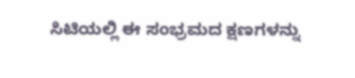ಸಿಟಿಯಲ್ಲಿ ಈ ಸಂಭ್ರಮದ ಕ್ಷಣಗಳನ್ನು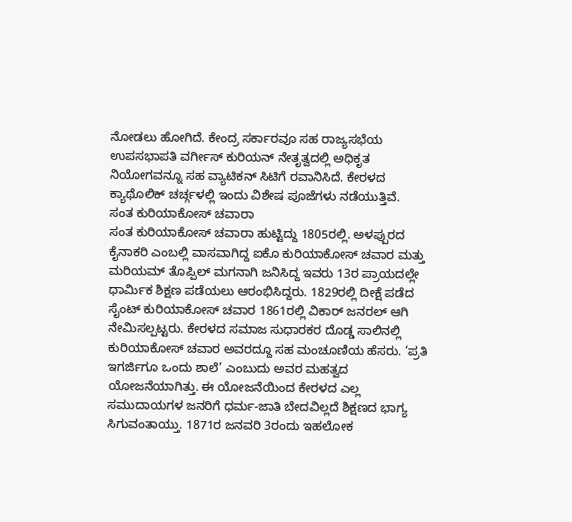ನೋಡಲು ಹೋಗಿದೆ. ಕೇಂದ್ರ ಸರ್ಕಾರವೂ ಸಹ ರಾಜ್ಯಸಭೆಯ ಉಪಸಭಾಪತಿ ವರ್ಗೀಸ್ ಕುರಿಯನ್ ನೇತೃತ್ವದಲ್ಲಿ ಅಧಿಕೃತ ನಿಯೋಗವನ್ನೂ ಸಹ ವ್ಯಾಟಿಕನ್ ಸಿಟಿಗೆ ರವಾನಿಸಿದೆ. ಕೇರಳದ ಕ್ಯಾಥೊಲಿಕ್ ಚರ್ಚ್ಗಳಲ್ಲಿ ಇಂದು ವಿಶೇಷ ಪೂಜೆಗಳು ನಡೆಯುತ್ತಿವೆ.
ಸಂತ ಕುರಿಯಾಕೋಸ್ ಚವಾರಾ
ಸಂತ ಕುರಿಯಾಕೋಸ್ ಚವಾರಾ ಹುಟ್ಟಿದ್ದು 1805ರಲ್ಲಿ. ಅಳಪ್ಪುರದ ಕೈನಾಕರಿ ಎಂಬಲ್ಲಿ ವಾಸವಾಗಿದ್ದ ಐಕೊ ಕುರಿಯಾಕೋಸ್ ಚವಾರ ಮತ್ತು ಮರಿಯಮ್ ತೊಪ್ಪಿಲ್ ಮಗನಾಗಿ ಜನಿಸಿದ್ದ ಇವರು 13ರ ಪ್ರಾಯದಲ್ಲೇ ಧಾರ್ಮಿಕ ಶಿಕ್ಷಣ ಪಡೆಯಲು ಆರಂಭಿಸಿದ್ದರು. 1829ರಲ್ಲಿ ದೀಕ್ಷೆ ಪಡೆದ ಸೈಂಟ್ ಕುರಿಯಾಕೋಸ್ ಚವಾರ 1861ರಲ್ಲಿ ವಿಕಾರ್ ಜನರಲ್ ಆಗಿ ನೇಮಿಸಲ್ಪಟ್ಟರು. ಕೇರಳದ ಸಮಾಜ ಸುಧಾರಕರ ದೊಡ್ಡ ಸಾಲಿನಲ್ಲಿ ಕುರಿಯಾಕೋಸ್ ಚವಾರ ಅವರದ್ದೂ ಸಹ ಮಂಚೂಣಿಯ ಹೆಸರು. ‘ಪ್ರತಿ ಇಗರ್ಜಿಗೂ ಒಂದು ಶಾಲೆ’ ಎಂಬುದು ಅವರ ಮಹತ್ವದ ಯೋಜನೆಯಾಗಿತ್ತು. ಈ ಯೋಜನೆಯಿಂದ ಕೇರಳದ ಎಲ್ಲ ಸಮುದಾಯಗಳ ಜನರಿಗೆ ಧರ್ಮ-ಜಾತಿ ಬೇದವಿಲ್ಲದೆ ಶಿಕ್ಷಣದ ಭಾಗ್ಯ ಸಿಗುವಂತಾಯ್ತು. 1871ರ ಜನವರಿ 3ರಂದು ಇಹಲೋಕ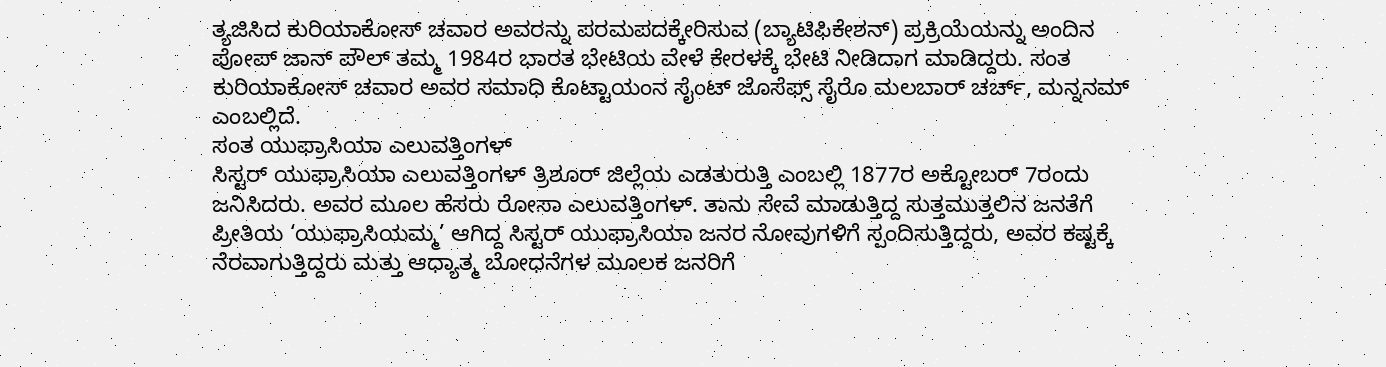ತ್ಯಜಿಸಿದ ಕುರಿಯಾಕೋಸ್ ಚವಾರ ಅವರನ್ನು ಪರಮಪದಕ್ಕೇರಿಸುವ (ಬ್ಯಾಟಿಫಿಕೇಶನ್) ಪ್ರಕ್ರಿಯೆಯನ್ನು ಅಂದಿನ ಪೋಪ್ ಜಾನ್ ಪೌಲ್ ತಮ್ಮ 1984ರ ಭಾರತ ಭೇಟಿಯ ವೇಳೆ ಕೇರಳಕ್ಕೆ ಭೇಟಿ ನೀಡಿದಾಗ ಮಾಡಿದ್ದರು. ಸಂತ ಕುರಿಯಾಕೋಸ್ ಚವಾರ ಅವರ ಸಮಾಧಿ ಕೊಟ್ಟಾಯಂನ ಸೈಂಟ್ ಜೊಸೆಫ್ಸ್ ಸೈರೊ ಮಲಬಾರ್ ಚರ್ಚ್, ಮನ್ನನಮ್ ಎಂಬಲ್ಲಿದೆ.
ಸಂತ ಯುಫ್ರಾಸಿಯಾ ಎಲುವತ್ತಿಂಗಳ್
ಸಿಸ್ಟರ್ ಯುಫ್ರಾಸಿಯಾ ಎಲುವತ್ತಿಂಗಳ್ ತ್ರಿಶೂರ್ ಜಿಲ್ಲೆಯ ಎಡತುರುತ್ತಿ ಎಂಬಲ್ಲಿ 1877ರ ಅಕ್ಟೋಬರ್ 7ರಂದು ಜನಿಸಿದರು. ಅವರ ಮೂಲ ಹೆಸರು ರೋಸಾ ಎಲುವತ್ತಿಂಗಳ್. ತಾನು ಸೇವೆ ಮಾಡುತ್ತಿದ್ದ ಸುತ್ತಮುತ್ತಲಿನ ಜನತೆಗೆ ಪ್ರೀತಿಯ ‘ಯುಫ್ರಾಸಿಯಮ್ಮ’ ಆಗಿದ್ದ ಸಿಸ್ಟರ್ ಯುಫ್ರಾಸಿಯಾ ಜನರ ನೋವುಗಳಿಗೆ ಸ್ಪಂದಿಸುತ್ತಿದ್ದರು, ಅವರ ಕಷ್ಟಕ್ಕೆ ನೆರವಾಗುತ್ತಿದ್ದರು ಮತ್ತು ಆಧ್ಯಾತ್ಮ ಬೋಧನೆಗಳ ಮೂಲಕ ಜನರಿಗೆ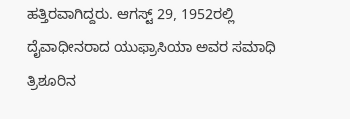ಹತ್ತಿರವಾಗಿದ್ದರು. ಆಗಸ್ಟ್ 29, 1952ರಲ್ಲಿ ದೈವಾಧೀನರಾದ ಯುಫ್ರಾಸಿಯಾ ಅವರ ಸಮಾಧಿ ತ್ರಿಶೂರಿನ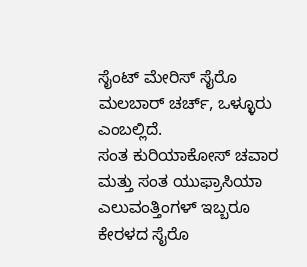ಸೈಂಟ್ ಮೇರಿಸ್ ಸೈರೊ ಮಲಬಾರ್ ಚರ್ಚ್, ಒಳ್ಳೂರು ಎಂಬಲ್ಲಿದೆ.
ಸಂತ ಕುರಿಯಾಕೋಸ್ ಚವಾರ ಮತ್ತು ಸಂತ ಯುಫ್ರಾಸಿಯಾ ಎಲುವಂತ್ತಿಂಗಳ್ ಇಬ್ಬರೂ ಕೇರಳದ ಸೈರೊ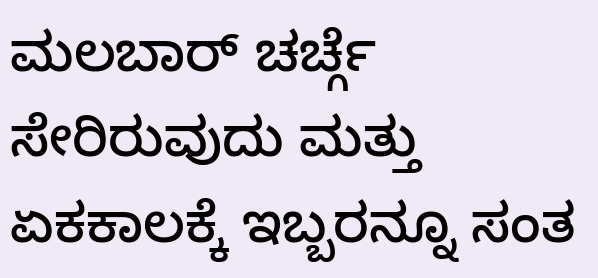ಮಲಬಾರ್ ಚರ್ಚ್ಗೆ ಸೇರಿರುವುದು ಮತ್ತು ಏಕಕಾಲಕ್ಕೆ ಇಬ್ಬರನ್ನೂ ಸಂತ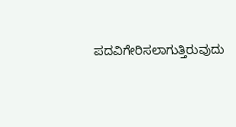ಪದವಿಗೇರಿಸಲಾಗುತ್ತಿರುವುದು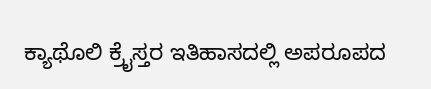ಕ್ಯಾಥೊಲಿ ಕ್ರೈಸ್ತರ ಇತಿಹಾಸದಲ್ಲಿ ಅಪರೂಪದ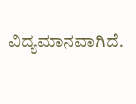ವಿದ್ಯಮಾನವಾಗಿದೆ.